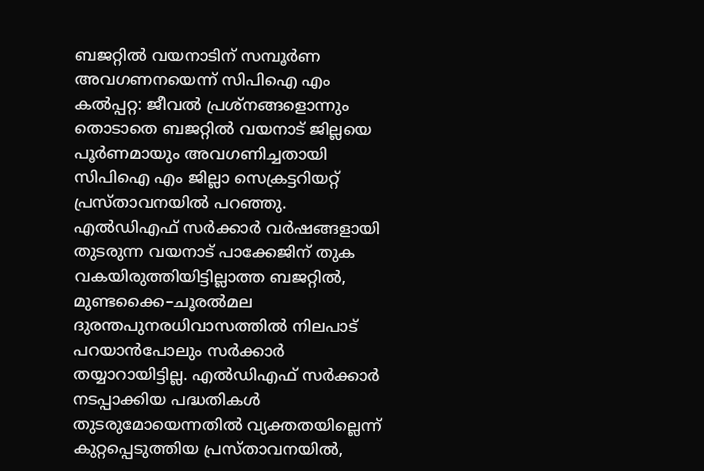ബജറ്റിൽ വയനാടിന് സമ്പൂർണ അവഗണനയെന്ന് സിപിഐ എം
കൽപ്പറ്റ: ജീവൽ പ്രശ്നങ്ങളൊന്നും തൊടാതെ ബജറ്റിൽ വയനാട് ജില്ലയെ പൂർണമായും അവഗണിച്ചതായി സിപിഐ എം ജില്ലാ സെക്രട്ടറിയറ്റ് പ്രസ്താവനയിൽ പറഞ്ഞു. എൽഡിഎഫ് സർക്കാർ വർഷങ്ങളായി തുടരുന്ന വയനാട് പാക്കേജിന് തുക വകയിരുത്തിയിട്ടില്ലാത്ത ബജറ്റിൽ, മുണ്ടക്കൈ–ചൂരൽമല ദുരന്തപുനരധിവാസത്തിൽ നിലപാട് പറയാൻപോലും സർക്കാർ തയ്യാറായിട്ടില്ല. എൽഡിഎഫ് സർക്കാർ നടപ്പാക്കിയ പദ്ധതികൾ തുടരുമോയെന്നതിൽ വ്യക്തതയില്ലെന്ന് കുറ്റപ്പെടുത്തിയ പ്രസ്താവനയിൽ,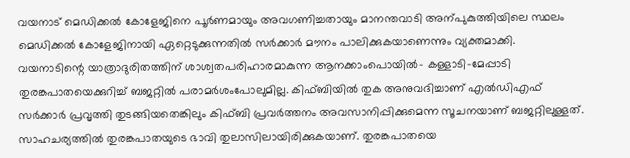വയനാട് മെഡിക്കൽ കോളേജിനെ പൂർണമായും അവഗണിച്ചതായും മാനന്തവാടി അന്പുകുത്തിയിലെ സ്ഥലം മെഡിക്കൽ കോളേജിനായി ഏറ്റെടുക്കുന്നതിൽ സർക്കാർ മൗനം പാലിക്കുകയാണെന്നും വ്യക്തമാക്കി.
വയനാടിന്റെ യാത്രാദുരിതത്തിന് ശാശ്വതപരിഹാരമാകുന്ന ആനക്കാംപൊയിൽ– കള്ളാടി–മേപ്പാടി തുരങ്കപാതയെക്കുറിച്ച് ബജറ്റിൽ പരാമർശംപോലുമില്ല. കിഫ്ബിയിൽ തുക അനുവദിച്ചാണ് എൽഡിഎഫ് സർക്കാർ പ്രവൃത്തി തുടങ്ങിയതെങ്കിലും കിഫ്ബി പ്രവർത്തനം അവസാനിപ്പിക്കുമെന്ന സൂചനയാണ് ബജറ്റിലുള്ളത്. സാഹചര്യത്തിൽ തുരങ്കപാതയുടെ ഭാവി തുലാസിലായിരിക്കുകയാണ്. തുരങ്കപാതയെ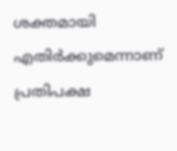ശക്തമായി എതിർക്കുമെന്നാണ് പ്രതിപക്ഷ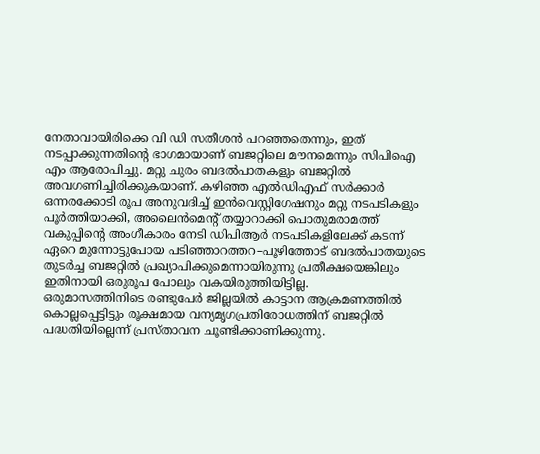നേതാവായിരിക്കെ വി ഡി സതീശൻ പറഞ്ഞതെന്നും, ഇത് നടപ്പാക്കുന്നതിന്റെ ഭാഗമായാണ് ബജറ്റിലെ മൗനമെന്നും സിപിഐ എം ആരോപിച്ചു. മറ്റു ചുരം ബദൽപാതകളും ബജറ്റിൽ അവഗണിച്ചിരിക്കുകയാണ്. കഴിഞ്ഞ എൽഡിഎഫ് സർക്കാർ ഒന്നരക്കോടി രൂപ അനുവദിച്ച് ഇൻവെസ്റ്റിഗേഷനും മറ്റു നടപടികളും പൂർത്തിയാക്കി, അലൈൻമെന്റ് തയ്യാറാക്കി പൊതുമരാമത്ത് വകുപ്പിന്റെ അംഗീകാരം നേടി ഡിപിആർ നടപടികളിലേക്ക് കടന്ന് ഏറെ മുന്നോട്ടുപോയ പടിഞ്ഞാറത്തറ–പൂഴിത്തോട് ബദൽപാതയുടെ തുടർച്ച ബജറ്റിൽ പ്രഖ്യാപിക്കുമെന്നായിരുന്നു പ്രതീക്ഷയെങ്കിലും ഇതിനായി ഒരുരൂപ പോലും വകയിരുത്തിയിട്ടില്ല.
ഒരുമാസത്തിനിടെ രണ്ടുപേർ ജില്ലയിൽ കാട്ടാന ആക്രമണത്തിൽ കൊല്ലപ്പെട്ടിട്ടും രൂക്ഷമായ വന്യമൃഗപ്രതിരോധത്തിന് ബജറ്റിൽ പദ്ധതിയില്ലെന്ന് പ്രസ്താവന ചൂണ്ടിക്കാണിക്കുന്നു.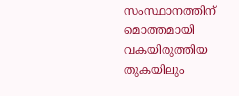സംസ്ഥാനത്തിന് മൊത്തമായി വകയിരുത്തിയ തുകയിലും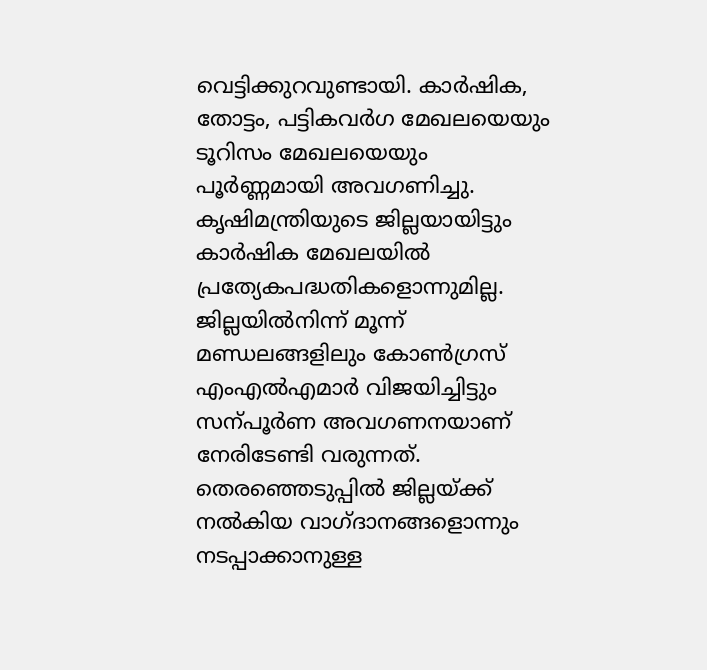വെട്ടിക്കുറവുണ്ടായി. കാർഷിക, തോട്ടം, പട്ടികവർഗ മേഖലയെയും ടൂറിസം മേഖലയെയും പൂർണ്ണമായി അവഗണിച്ചു. കൃഷിമന്ത്രിയുടെ ജില്ലയായിട്ടും കാർഷിക മേഖലയിൽ പ്രത്യേകപദ്ധതികളൊന്നുമില്ല. ജില്ലയിൽനിന്ന് മൂന്ന് മണ്ഡലങ്ങളിലും കോൺഗ്രസ് എംഎൽഎമാർ വിജയിച്ചിട്ടും സന്പൂർണ അവഗണനയാണ് നേരിടേണ്ടി വരുന്നത്. തെരഞ്ഞെടുപ്പിൽ ജില്ലയ്ക്ക് നൽകിയ വാഗ്ദാനങ്ങളൊന്നും നടപ്പാക്കാനുള്ള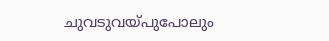ചുവടുവയ്പുപോലും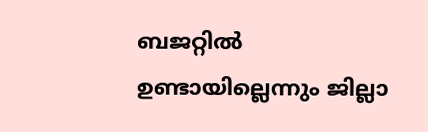ബജറ്റിൽ ഉണ്ടായില്ലെന്നും ജില്ലാ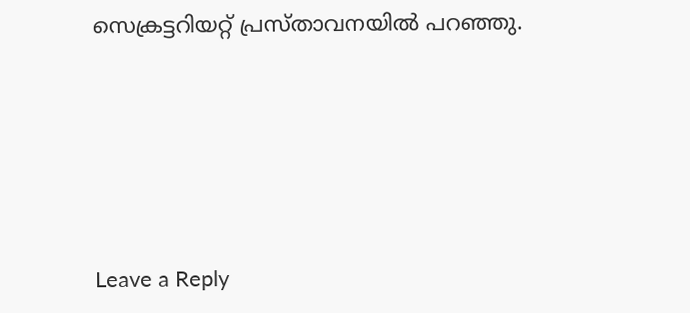സെക്രട്ടറിയറ്റ് പ്രസ്താവനയിൽ പറഞ്ഞു.





Leave a Reply